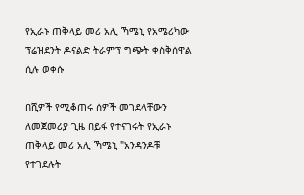የኢራኑ ጠቅላይ መሪ አሊ ኻሜኒ የአሜሪካው ፕሬዝደንት ዶናልድ ትራምፕ ግጭት ቀስቅሰዋል ሲሉ ወቀሱ

በሺዎች የሚቆጠሩ ሰዎች መገደላቸውን ለመጀመሪያ ጊዜ በይፋ የተናገሩት የኢራኑ ጠቅላይ መሪ አሊ ኻሜኒ "አንዳንዶቹ የተገደሉት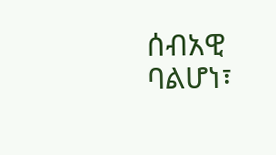ሰብአዊ ባልሆነ፣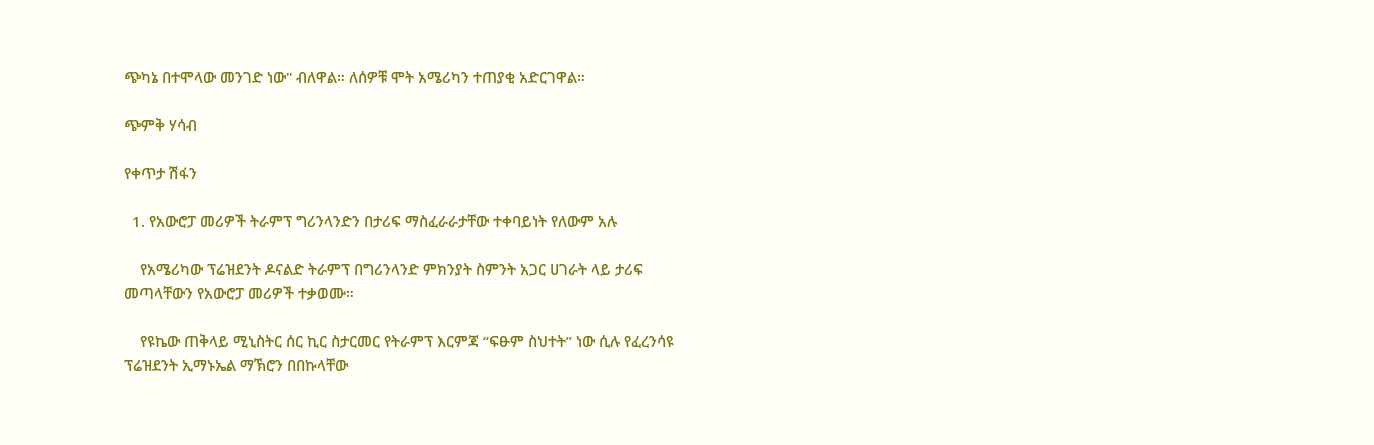ጭካኔ በተሞላው መንገድ ነው" ብለዋል። ለሰዎቹ ሞት አሜሪካን ተጠያቂ አድርገዋል።

ጭምቅ ሃሳብ

የቀጥታ ሽፋን

  1. የአውሮፓ መሪዎች ትራምፕ ግሪንላንድን በታሪፍ ማስፈራራታቸው ተቀባይነት የለውም አሉ

    የአሜሪካው ፕሬዝደንት ዶናልድ ትራምፕ በግሪንላንድ ምክንያት ስምንት አጋር ሀገራት ላይ ታሪፍ መጣላቸውን የአውሮፓ መሪዎች ተቃወሙ።

    የዩኬው ጠቅላይ ሚኒስትር ሰር ኪር ስታርመር የትራምፕ እርምጃ “ፍፁም ስህተት” ነው ሲሉ የፈረንሳዩ ፕሬዝደንት ኢማኑኤል ማኽሮን በበኩላቸው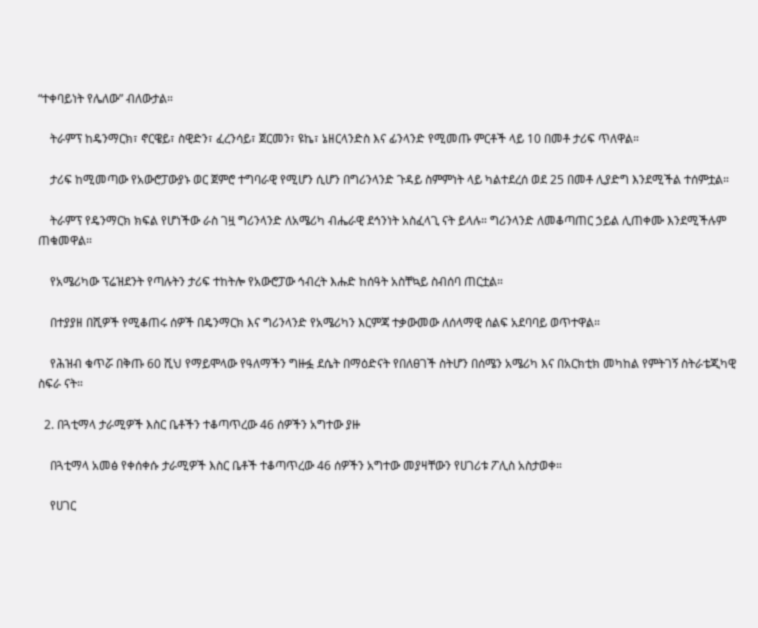“ተቀባይነት የሌለው” ብለውታል።

    ትራምፕ ከዴንማርክ፣ ኖርዌይ፣ ስዊድን፣ ፈረንሳይ፣ ጀርመን፣ ዩኬ፣ ኔዘርላንድስ እና ፊንላንድ የሚመጡ ምርቶች ላይ 10 በመቶ ታሪፍ ጥለዋል።

    ታሪፍ ከሚመጣው የአውሮፓውያኑ ወር ጀምሮ ተግባራዊ የሚሆን ሲሆን በግሪንላንድ ጉዳይ ስምምነት ላይ ካልተደረሰ ወደ 25 በመቶ ሊያድግ እንደሚችል ተሰምቷል።

    ትራምፕ የዴንማርክ ክፍል የሆነችው ራስ ገዟ ግሪንላንድ ለአሜሪካ ብሔራዊ ደኅንነት አስፈላጊ ናት ይላሉ። ግሪንላንድ ለመቆጣጠር ኃይል ሊጠቀሙ እንደሚችሉም ጠቁመዋል።

    የአሜሪካው ፕሬዝደንት የጣሉትን ታሪፍ ተከትሎ የአውሮፓው ኅብረት እሑድ ከሰዓት አስቸኳይ ስብሰባ ጠርቷል።

    በተያያዘ በሺዎች የሚቆጠሩ ሰዎች በዴንማርክ እና ግሪንላንድ የአሜሪካን እርምጃ ተቃውመው ለሰላማዊ ሰልፍ አደባባይ ወጥተዋል።

    የሕዝብ ቁጥሯ በቅጡ 60 ሺህ የማይሞላው የዓለማችን ግዙፏ ደሴት በማዕድናት የበለፀገች ስትሆን በሰሜን አሜሪካ እና በአርክቲክ መካከል የምትገኝ ስትራቴጂካዊ ስፍራ ናት።

  2. በጓቲማላ ታራሚዎች እስር ቤቶችን ተቆጣጥረው 46 ሰዎችን አግተው ያዙ

    በጓቲማላ አመፅ የቀሰቀሱ ታራሚዎች እስር ቤቶች ተቆጣጥረው 46 ሰዎችን አግተው መያዛቸውን የሀገሪቱ ፖሊስ አስታወቀ።

    የሀገር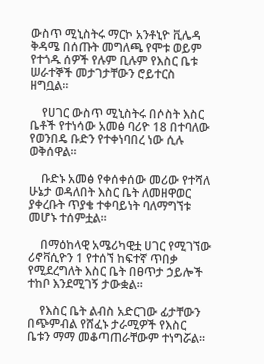ውስጥ ሚኒስትሩ ማርኮ አንቶኒዮ ቪሌዳ ቅዳሜ በሰጡት መግለጫ የሞቱ ወይም የተጎዱ ሰዎች የሉም ቢሉም የእስር ቤቱ ሠራተኞች መታገታቸውን ሮይተርስ ዘግቧል።

    የሀገር ውስጥ ሚኒስትሩ በሶስት እስር ቤቶች የተነሳው አመፅ ባሪዮ 18 በተባለው የወንበዴ ቡድን የተቀነባበረ ነው ሲሉ ወቅሰዋል።

    ቡድኑ አመፅ የቀሰቀሰው መሪው የተሻለ ሁኔታ ወዳለበት እስር ቤት ለመዘዋወር ያቀረቡት ጥያቄ ተቀባይነት ባለማግኘቱ መሆኑ ተሰምቷል።

    በማዕከላዊ አሜሪካዊቷ ሀገር የሚገኘው ሪኖቫሲዮን 1 የተሰኘ ከፍተኛ ጥበቃ የሚደረግለት እስር ቤት በፀጥታ ኃይሎች ተከቦ እንደሚገኝ ታውቋል።

    የእስር ቤት ልብስ አድርገው ፊታቸውን በጭምብል የሸፈኑ ታራሚዎች የእስር ቤቱን ማማ መቆጣጠራቸውም ተነግሯል።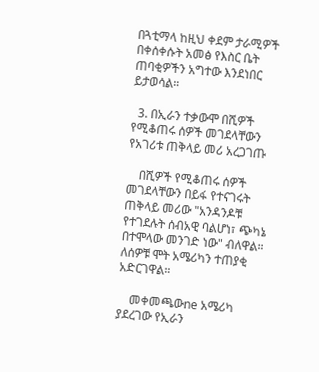በጓቲማላ ከዚህ ቀደም ታራሚዎች በቀሰቀሱት አመፅ የእስር ቤት ጠባቂዎችን አግተው እንደነበር ይታወሳል።

  3. በኢራን ተቃውሞ በሺዎች የሚቆጠሩ ሰዎች መገደላቸውን የአገሪቱ ጠቅላይ መሪ አረጋገጡ

    በሺዎች የሚቆጠሩ ሰዎች መገደላቸውን በይፋ የተናገሩት ጠቅላይ መሪው "አንዳንዶቹ የተገደሉት ሰብአዊ ባልሆነ፣ ጭካኔ በተሞላው መንገድ ነው" ብለዋል። ለሰዎቹ ሞት አሜሪካን ተጠያቂ አድርገዋል።

    መቀመጫውne አሜሪካ ያደረገው የኢራን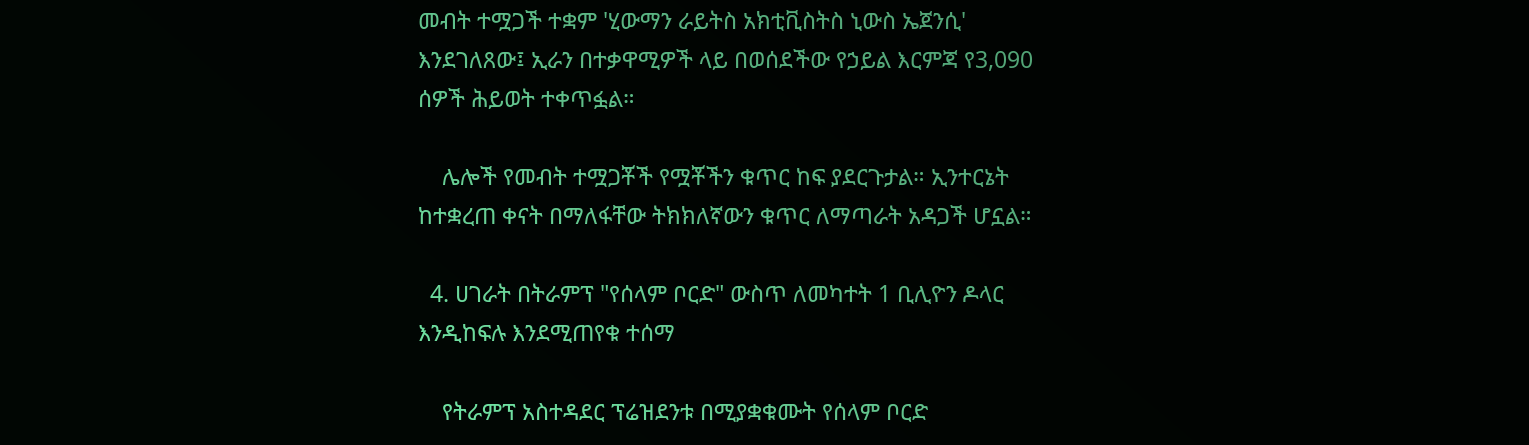መብት ተሟጋች ተቋም 'ሂውማን ራይትስ አክቲቪስትስ ኒውስ ኤጀንሲ' እንደገለጸው፤ ኢራን በተቃዋሚዎች ላይ በወሰደችው የኃይል እርምጃ የ3,090 ሰዎች ሕይወት ተቀጥፏል።

    ሌሎች የመብት ተሟጋቾች የሟቾችን ቁጥር ከፍ ያደርጉታል። ኢንተርኔት ከተቋረጠ ቀናት በማለፋቸው ትክክለኛውን ቁጥር ለማጣራት አዳጋች ሆኗል።

  4. ሀገራት በትራምፕ "የሰላም ቦርድ" ውስጥ ለመካተት 1 ቢሊዮን ዶላር እንዲከፍሉ እንደሚጠየቁ ተሰማ

    የትራምፕ አስተዳደር ፕሬዝደንቱ በሚያቋቁሙት የሰላም ቦርድ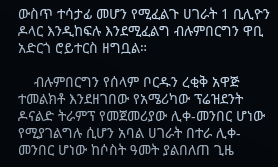ውስጥ ተሳታፊ መሆን የሚፈልጉ ሀገራት 1 ቢሊዮን ዶላር እንዲከፍሉ እንደሚፈልግ ብሉምበርግን ዋቢ አድርጎ ሮይተርስ ዘግቧል።

    ብሉምበርግን የሰላም ቦርዱን ረቂቅ አዋጅ ተመልክቶ እንደዘገበው የአሜሪካው ፕሬዝደንት ዶናልድ ትራምፕ የመጀመሪያው ሊቀ-መንበር ሆነው የሚያገልግሉ ሲሆን አባል ሀገራት በተራ ሊቀ-መንበር ሆነው ከሶስት ዓመት ያልበለጠ ጊዜ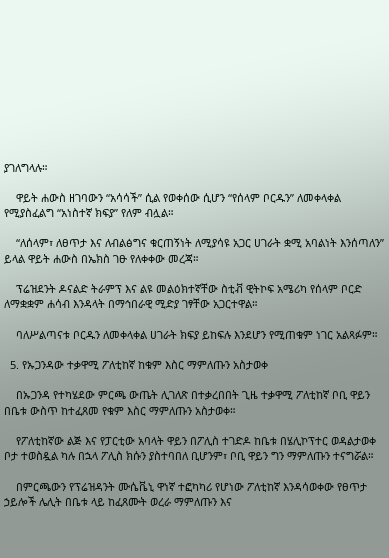ያገለግላሉ።

    ዋይት ሐውስ ዘገባውን “አሳሳች” ሲል የወቀሰው ሲሆን “የሰላም ቦርዱን” ለመቀላቀል የሚያስፈልግ “አነስተኛ ክፍያ” የለም ብሏል።

    “ለሰላም፣ ለፀጥታ እና ለብልፅግና ቁርጠኝነት ለሚያሳዩ አጋር ሀገራት ቋሚ አባልነት እንሰጣለን” ይላል ዋይት ሐውስ በኤክስ ገፁ የለቀቀው መረጃ።

    ፕሬዝደንት ዶናልድ ትራምፕ እና ልዩ መልዕክተኛቸው ስቲቭ ዊትኮፍ አሜሪካ የሰላም ቦርድ ለማቋቋም ሐሳብ እንዳላት በማኅበራዊ ሚድያ ገፃቸው አጋርተዋል።

    ባለሥልጣናቱ ቦርዱን ለመቀላቀል ሀገራት ክፍያ ይከፍሉ እንደሆን የሚጠቁም ነገር አልጻፉም።

  5. የኡጋንዳው ተቃዋሚ ፖለቲከኛ ከቁም እስር ማምለጡን አስታወቀ

    በኡጋንዳ የተካሄደው ምርጫ ውጤት ሊገለጽ በተቃረበበት ጊዜ ተቃዋሚ ፖለቲከኛ ቦቢ ዋይን በቤቱ ውስጥ ከተፈጸመ የቁም እስር ማምለጡን አስታወቀ።

    የፖለቲከኛው ልጅ እና የፓርቲው አባላት ዋይን በፖሊስ ተገድዶ ከቤቱ በሄሊኮፕተር ወዳልታወቀ ቦታ ተወስዷል ካሉ በኋላ ፖሊስ ክሱን ያስተባበለ ቢሆንም፣ ቦቢ ዋይን ግን ማምለጡን ተናግሯል።

    በምርጫውን የፕሬዝዳንት ሙሴቬኒ ዋነኛ ተፎካካሪ የሆነው ፖለቲከኛ እንዳሳወቀው የፀጥታ ኃይሎች ሌሊት በቤቱ ላይ ከፈጸሙት ወረራ ማምለጡን እና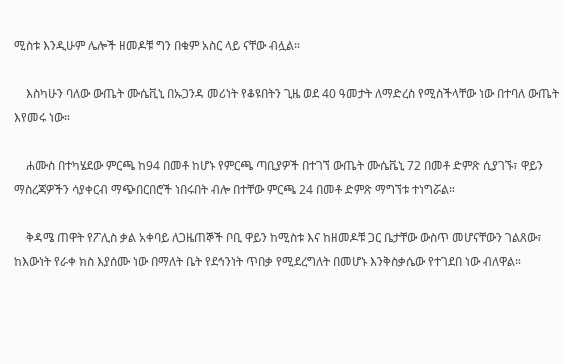ሚስቱ እንዲሁም ሌሎች ዘመዶቹ ግን በቁም አስር ላይ ናቸው ብሏል።

    እስካሁን ባለው ውጤት ሙሴቪኒ በኡጋንዳ መሪነት የቆዩበትን ጊዜ ወደ 40 ዓመታት ለማድረስ የሚስችላቸው ነው በተባለ ውጤት እየመሩ ነው።

    ሐሙስ በተካሄደው ምርጫ ከ94 በመቶ ከሆኑ የምርጫ ጣቢያዎች በተገኘ ውጤት ሙሴቬኒ 72 በመቶ ድምጽ ሲያገኙ፣ ዋይን ማስረጃዎችን ሳያቀርብ ማጭበርበሮች ነበሩበት ብሎ በተቸው ምርጫ 24 በመቶ ድምጽ ማግኘቱ ተነግሯል።

    ቅዳሜ ጠዋት የፖሊስ ቃል አቀባይ ለጋዜጠኞች ቦቢ ዋይን ከሚስቱ እና ከዘመዶቹ ጋር ቤታቸው ውስጥ መሆናቸውን ገልጸው፣ ከእውነት የራቀ ክስ እያሰሙ ነው በማለት ቤት የደኅንነት ጥበቃ የሚደረግለት በመሆኑ እንቅስቃሴው የተገደበ ነው ብለዋል።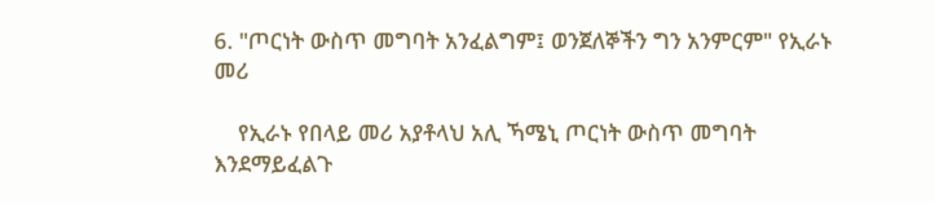6. "ጦርነት ውስጥ መግባት አንፈልግም፤ ወንጀለኞችን ግን አንምርም" የኢራኑ መሪ

    የኢራኑ የበላይ መሪ አያቶላህ አሊ ኻሜኒ ጦርነት ውስጥ መግባት እንደማይፈልጉ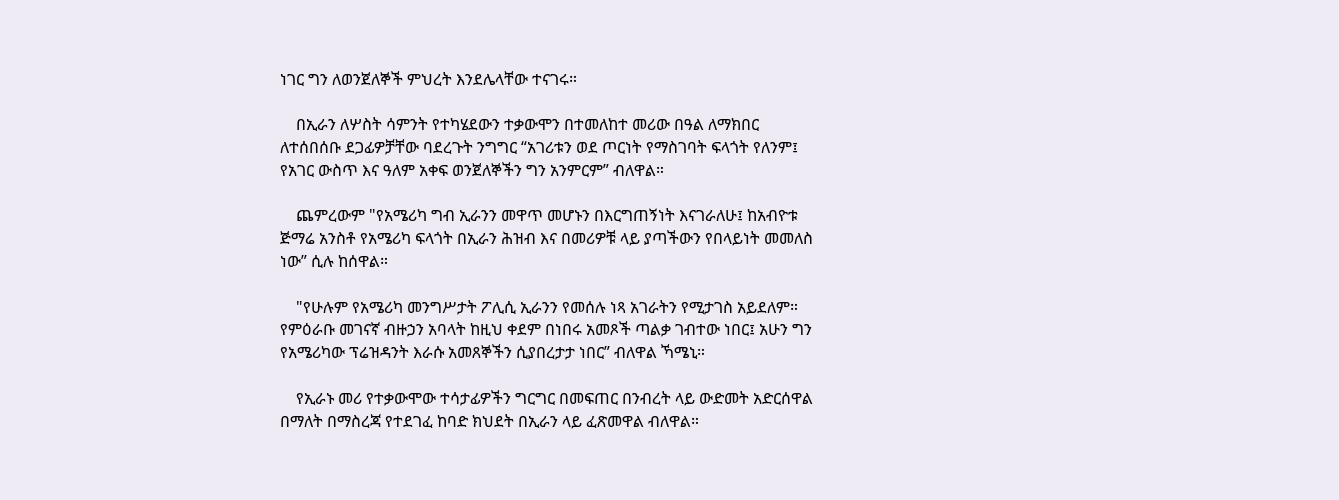ነገር ግን ለወንጀለኞች ምህረት እንደሌላቸው ተናገሩ።

    በኢራን ለሦስት ሳምንት የተካሄደውን ተቃውሞን በተመለከተ መሪው በዓል ለማክበር ለተሰበሰቡ ደጋፊዎቻቸው ባደረጉት ንግግር “አገሪቱን ወደ ጦርነት የማስገባት ፍላጎት የለንም፤ የአገር ውስጥ እና ዓለም አቀፍ ወንጀለኞችን ግን አንምርም” ብለዋል።

    ጨምረውም "የአሜሪካ ግብ ኢራንን መዋጥ መሆኑን በእርግጠኝነት እናገራለሁ፤ ከአብዮቱ ጅማሬ አንስቶ የአሜሪካ ፍላጎት በኢራን ሕዝብ እና በመሪዎቹ ላይ ያጣችውን የበላይነት መመለስ ነው” ሲሉ ከሰዋል።

    "የሁሉም የአሜሪካ መንግሥታት ፖሊሲ ኢራንን የመሰሉ ነጻ አገራትን የሚታገስ አይደለም። የምዕራቡ መገናኛ ብዙኃን አባላት ከዚህ ቀደም በነበሩ አመጾች ጣልቃ ገብተው ነበር፤ አሁን ግን የአሜሪካው ፕሬዝዳንት እራሱ አመጸኞችን ሲያበረታታ ነበር” ብለዋል ኻሜኒ።

    የኢራኑ መሪ የተቃውሞው ተሳታፊዎችን ግርግር በመፍጠር በንብረት ላይ ውድመት አድርሰዋል በማለት በማስረጃ የተደገፈ ከባድ ክህደት በኢራን ላይ ፈጽመዋል ብለዋል።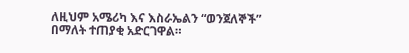ለዚህም አሜሪካ እና እስራኤልን “ወንጀለኞች” በማለት ተጠያቂ አድርገዋል።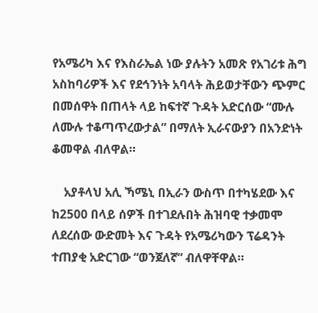የአሜሪካ እና የእስራኤል ነው ያሉትን አመጽ የአገሪቱ ሕግ አስከባሪዎች እና የደኅንነት አባላት ሕይወታቸውን ጭምር በመሰዋት በጠላት ላይ ከፍተኛ ጉዳት አድርሰው “ሙሉ ለሙሉ ተቆጣጥረውታል” በማለት ኢራናውያን በአንድነት ቆመዋል ብለዋል።

    አያቶላህ አሊ ኻሜኒ በኢራን ውስጥ በተካሄደው እና ከ2500 በላይ ሰዎች በተገደሉበት ሕዝባዊ ተቃመሞ ለደረሰው ውድመት እና ጉዳት የአሜሪካውን ፕሬዳንት ተጠያቂ አድርገው “ወንጀለኛ” ብለዋቸዋል።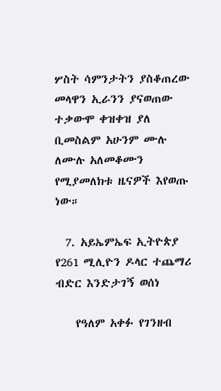ሦስት ሳምንታትን ያስቆጠረው መላዋን ኢራንን ያናወጠው ተቃውሞ ቀዝቀዝ ያለ ቢመስልም አሁንም ሙሉ ለሙሉ አለመቆሙን የሚያመለክቱ ዜናዎች እየወጡ ነው።

  7. አይኤምኤፍ ኢትዮጵያ የ261 ሚሊዮን ዶላር ተጨማሪ ብድር እንድታገኝ ወሰነ

    የዓለም አቀፉ የገንዘብ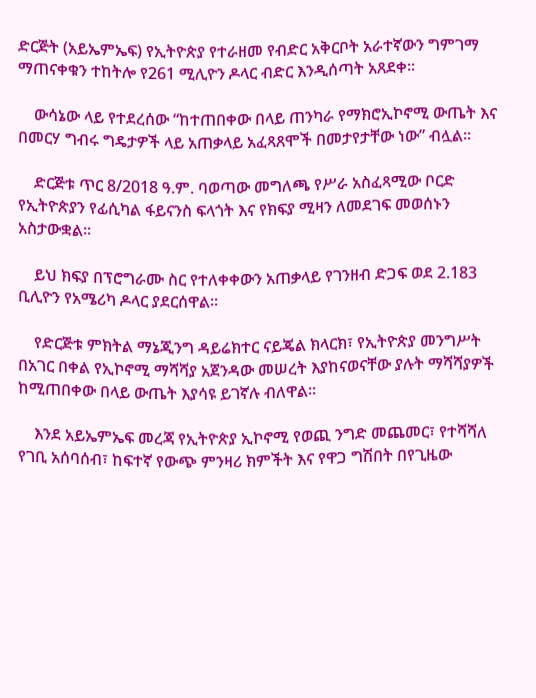ድርጅት (አይኤምኤፍ) የኢትዮጵያ የተራዘመ የብድር አቅርቦት አራተኛውን ግምገማ ማጠናቀቁን ተከትሎ የ261 ሚሊዮን ዶላር ብድር እንዲሰጣት አጸደቀ።

    ውሳኔው ላይ የተደረሰው “ከተጠበቀው በላይ ጠንካራ የማክሮኢኮኖሚ ውጤት እና በመርሃ ግብሩ ግዴታዎች ላይ አጠቃላይ አፈጻጸሞች በመታየታቸው ነው” ብሏል።

    ድርጅቱ ጥር 8/2018 ዓ.ም. ባወጣው መግለጫ የሥራ አስፈጻሚው ቦርድ የኢትዮጵያን የፊሲካል ፋይናንስ ፍላጎት እና የክፍያ ሚዛን ለመደገፍ መወሰኑን አስታውቋል።

    ይህ ክፍያ በፕሮግራሙ ስር የተለቀቀውን አጠቃላይ የገንዘብ ድጋፍ ወደ 2.183 ቢሊዮን የአሜሪካ ዶላር ያደርሰዋል።

    የድርጅቱ ምክትል ማኔጂንግ ዳይሬክተር ናይጄል ክላርክ፣ የኢትዮጵያ መንግሥት በአገር በቀል የኢኮኖሚ ማሻሻያ አጀንዳው መሠረት እያከናወናቸው ያሉት ማሻሻያዎች ከሚጠበቀው በላይ ውጤት እያሳዩ ይገኛሉ ብለዋል።

    እንደ አይኤምኤፍ መረጃ የኢትዮጵያ ኢኮኖሚ የወጪ ንግድ መጨመር፣ የተሻሻለ የገቢ አሰባሰብ፣ ከፍተኛ የውጭ ምንዛሪ ክምችት እና የዋጋ ግሽበት በየጊዜው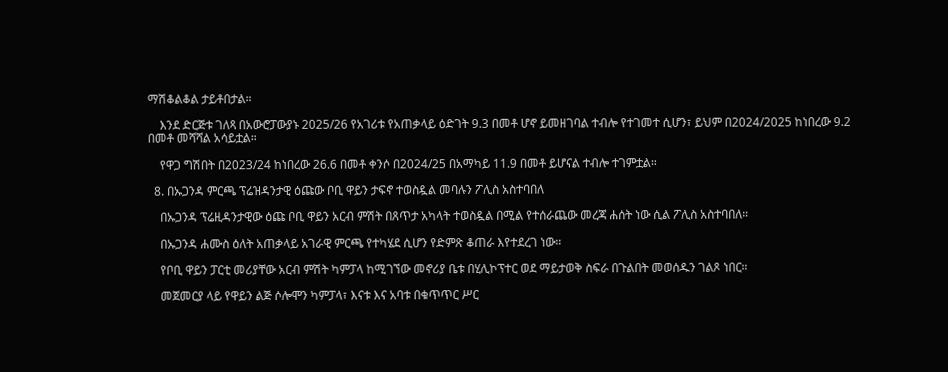ማሽቆልቆል ታይቶበታል።

    እንደ ድርጅቱ ገለጻ በአውሮፓውያኑ 2025/26 የአገሪቱ የአጠቃላይ ዕድገት 9.3 በመቶ ሆኖ ይመዘገባል ተብሎ የተገመተ ሲሆን፣ ይህም በ2024/2025 ከነበረው 9.2 በመቶ መሻሻል አሳይቷል።

    የዋጋ ግሽበት በ2023/24 ከነበረው 26.6 በመቶ ቀንሶ በ2024/25 በአማካይ 11.9 በመቶ ይሆናል ተብሎ ተገምቷል።

  8. በኡጋንዳ ምርጫ ፕሬዝዳንታዊ ዕጩው ቦቢ ዋይን ታፍኖ ተወስዷል መባሉን ፖሊስ አስተባበለ

    በኡጋንዳ ፕሬዚዳንታዊው ዕጩ ቦቢ ዋይን አርብ ምሽት በጸጥታ አካላት ተወስዷል በሚል የተሰራጨው መረጃ ሐሰት ነው ሲል ፖሊስ አስተባበለ።

    በኡጋንዳ ሐሙስ ዕለት አጠቃላይ አገራዊ ምርጫ የተካሄደ ሲሆን የድምጽ ቆጠራ እየተደረገ ነው።

    የቦቢ ዋይን ፓርቲ መሪያቸው አርብ ምሽት ካምፓላ ከሚገኘው መኖሪያ ቤቱ በሂሊኮፕተር ወደ ማይታወቅ ስፍራ በጉልበት መወሰዱን ገልጾ ነበር።

    መጀመርያ ላይ የዋይን ልጅ ሶሎሞን ካምፓላ፣ እናቱ እና አባቱ በቁጥጥር ሥር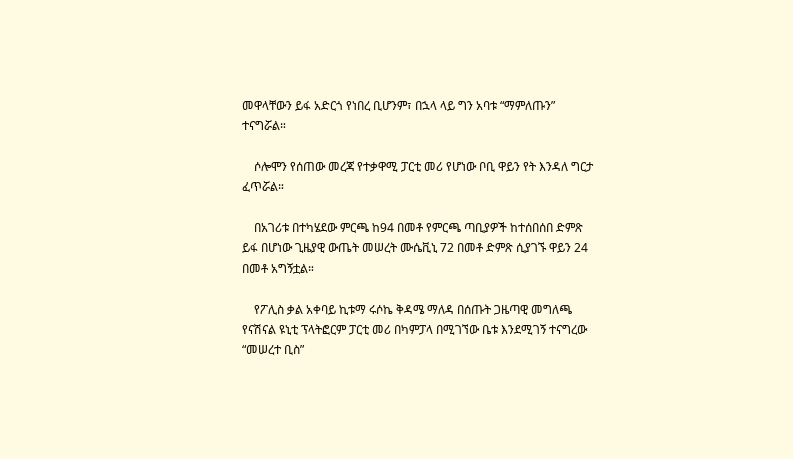መዋላቸውን ይፋ አድርጎ የነበረ ቢሆንም፣ በኋላ ላይ ግን አባቱ “ማምለጡን” ተናግሯል።

    ሶሎሞን የሰጠው መረጃ የተቃዋሚ ፓርቲ መሪ የሆነው ቦቢ ዋይን የት እንዳለ ግርታ ፈጥሯል።

    በአገሪቱ በተካሄደው ምርጫ ከ94 በመቶ የምርጫ ጣቢያዎች ከተሰበሰበ ድምጽ ይፋ በሆነው ጊዜያዊ ውጤት መሠረት ሙሴቪኒ 72 በመቶ ድምጽ ሲያገኙ ዋይን 24 በመቶ አግኝቷል።

    የፖሊስ ቃል አቀባይ ኪቱማ ሩሶኬ ቅዳሜ ማለዳ በሰጡት ጋዜጣዊ መግለጫ የናሽናል ዩኒቲ ፕላትፎርም ፓርቲ መሪ በካምፓላ በሚገኘው ቤቱ እንደሚገኝ ተናግረው “መሠረተ ቢስ”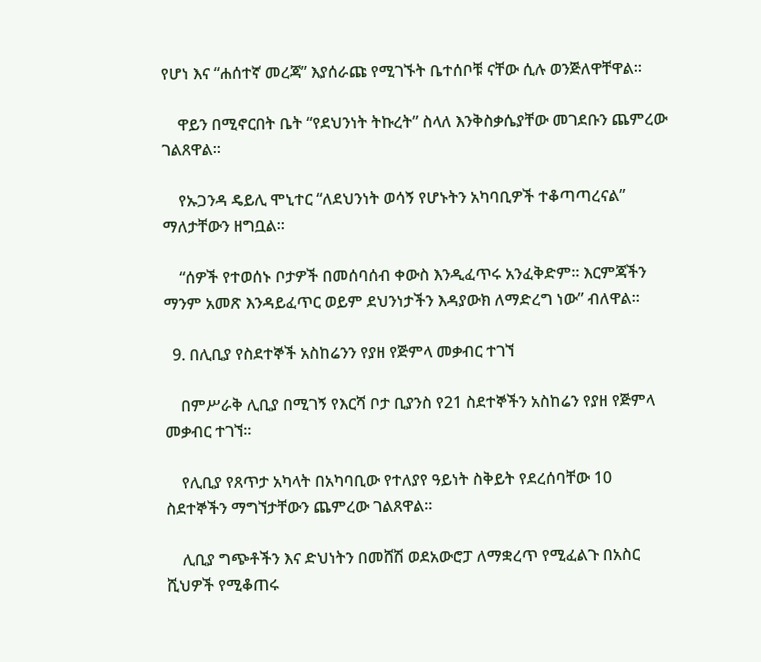የሆነ እና “ሐሰተኛ መረጃ” እያሰራጩ የሚገኙት ቤተሰቦቹ ናቸው ሲሉ ወንጅለዋቸዋል።

    ዋይን በሚኖርበት ቤት “የደህንነት ትኩረት” ስላለ እንቅስቃሴያቸው መገደቡን ጨምረው ገልጸዋል።

    የኡጋንዳ ዴይሊ ሞኒተር “ለደህንነት ወሳኝ የሆኑትን አካባቢዎች ተቆጣጣረናል” ማለታቸውን ዘግቧል።

    “ሰዎች የተወሰኑ ቦታዎች በመሰባሰብ ቀውስ እንዲፈጥሩ አንፈቅድም። እርምጃችን ማንም አመጽ እንዳይፈጥር ወይም ደህንነታችን እዳያውክ ለማድረግ ነው” ብለዋል።

  9. በሊቢያ የስደተኞች አስከሬንን የያዘ የጅምላ መቃብር ተገኘ

    በምሥራቅ ሊቢያ በሚገኝ የእርሻ ቦታ ቢያንስ የ21 ስደተኞችን አስከሬን የያዘ የጅምላ መቃብር ተገኘ።

    የሊቢያ የጸጥታ አካላት በአካባቢው የተለያየ ዓይነት ስቅይት የደረሰባቸው 10 ስደተኞችን ማግኘታቸውን ጨምረው ገልጸዋል።

    ሊቢያ ግጭቶችን እና ድህነትን በመሸሽ ወደአውሮፓ ለማቋረጥ የሚፈልጉ በአስር ሺህዎች የሚቆጠሩ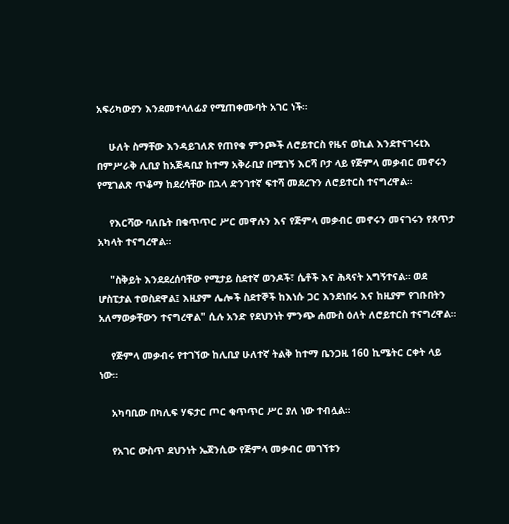አፍሪካውያን እንደመተላለፊያ የሚጠቀሙባት አገር ነች።

    ሁለት ስማቸው እንዳይገለጽ የጠየቁ ምንጮች ለሮይተርስ የዜና ወኪል እንደተናገሩtእ በምሥራቅ ሊቢያ ከአጅዳቢያ ከተማ አቅራቢያ በሚገኝ እርሻ ቦታ ላይ የጅምላ መቃብር መኖሩን የሚገልጽ ጥቆማ ከደረሳቸው በኋላ ድንገተኛ ፍተሻ መደረጉን ለሮይተርስ ተናግረዋል።

    የእርሻው ባለቤት በቁጥጥር ሥር መዋሉን እና የጅምላ መቃብር መኖሩን መናገሩን የጸጥታ አካላት ተናግረዋል።

    "ስቅይት እንደደረሰባቸው የሚታይ ስደተኛ ወንዶች፣ ሴቶች እና ሕጻናት አግኝተናል። ወደ ሆስፒታል ተወስደዋል፤ እዚያም ሌሎች ስደተኞች ከእነሱ ጋር እንደነበሩ እና ከዚያም የገቡበትን አለማወቃቸውን ተናግረዋል" ሲሉ አንድ የደህንነት ምንጭ ሐሙስ ዕለት ለሮይተርስ ተናግረዋል።

    የጅምላ መቃብሩ የተገኘው ከሊቢያ ሁለተኛ ትልቅ ከተማ ቤንጋዚ 160 ኪሜትር ርቀት ላይ ነው።

    አካባቢው በካሊፍ ሃፍታር ጦር ቁጥጥር ሥር ያለ ነው ተብሏል።

    የአገር ውስጥ ደህንነት ኤጀንሲው የጅምላ መቃብር መገኘቱን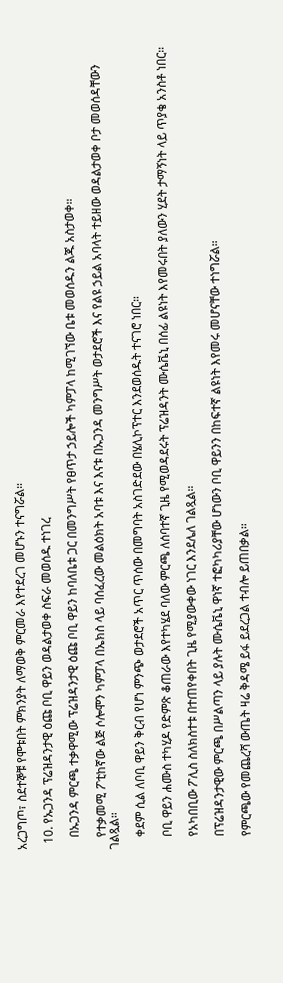አረጋግጦ፣ ስደተኞቹ የሞቱበት ምክንያት ለማወቅ ምርመራ እየተደረገ መሆኑን ተናግሯል።

  10. የኡጋንዳ ፕሬዝዳንታዊ ዕጩ ቦቢ ዋይን ወዳልታወቀ ስፍራ መወሰዱ ተነገረ

    በኡጋንዳ ምርጫ ተቃዋሚው ፕሬዝዳንታዊ ዕጩ ቦቢ ዋይን ከባለቤቱ ጋር በመንግሥት የፀጥታ ኃይሎች ካምፓላ ከሚገኘው ቤቱ መወሰዱን ልጁ አስታወቀ።

    የተቃመሚ ፖቲከኛው ልጅ ሶሎሞን ካምፓላ በኤክስ ላይ ባሰፈረው መልዕክት አባቱ እና እናቱ በኡጋንዳ መንግሥት ወታደሮች እና የልዩ ኃይል አባላት ተይዘው ወዳልታወቀ ቦታ መወሰዳቸውን ገልጿል።

    ቀደም ሲል ለቦቢ ዋይን ቅርብ የሆነ ምንጭ ወታደሮች አጥር ጥሰው በመግባት አስገድደው በሄሊኮፕተር እንደወሰዱት ተናገሮ ነበር።

    ቦቢ ዋይን ሐሙስ ተካሂዶ የድምጽ ቆጠራው እየተካሄደ ባለው ምርጫ ለሰባተኛ ጊዜ የሚወዳደሩት ፕሬዝዳንት ሙሴቬኒ በሰፊ ልዩነት እየመሩበት ያለውን ሂደት ታማኝነት ላይ ጥያቄ አንስቶ ነበር።

    የአካበቢው ፖሊስ ስለክስተቱ በተጠየቀበት ጊዜ የሚያውቀው ነገር እንደሌለ ገልጿል።

    በፕሬዝዳንታዊው ምርጫ በሥልጣን ላይ ያሉት ሙሴቬኒ ዋነኛ ተፎካካሪያቸው ሆነውን ቦቢ ዋይንን በከፍተኛ ልዩነት እየመሩ መሆናቸው ተነግሯል።

    የምርጫው የመጨረሻ ውጤት ዛሬ ቅዳሜ ይፋ ይደረጋል ተብሎ ይጠበቃል።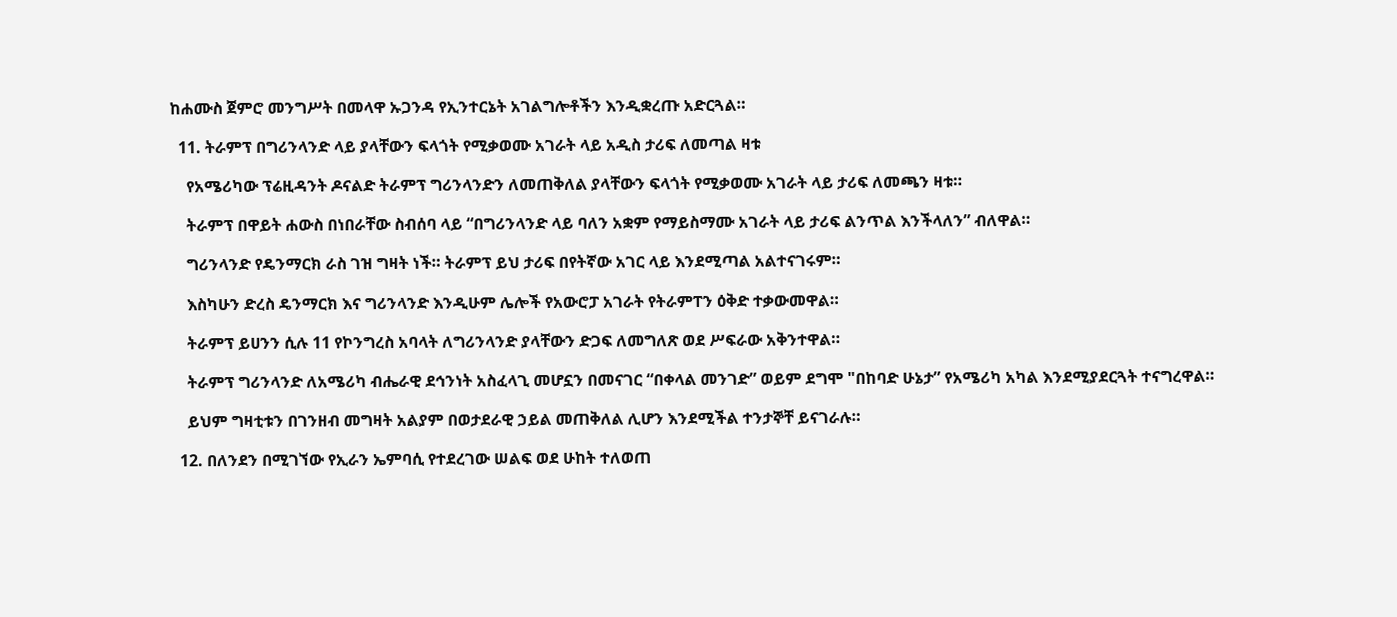ከሐሙስ ጀምሮ መንግሥት በመላዋ ኡጋንዳ የኢንተርኔት አገልግሎቶችን እንዲቋረጡ አድርጓል።

  11. ትራምፕ በግሪንላንድ ላይ ያላቸውን ፍላጎት የሚቃወሙ አገራት ላይ አዲስ ታሪፍ ለመጣል ዛቱ

    የአሜሪካው ፕሬዚዳንት ዶናልድ ትራምፕ ግሪንላንድን ለመጠቅለል ያላቸውን ፍላጎት የሚቃወሙ አገራት ላይ ታሪፍ ለመጫን ዛቱ።

    ትራምፕ በዋይት ሐውስ በነበራቸው ስብሰባ ላይ “በግሪንላንድ ላይ ባለን አቋም የማይስማሙ አገራት ላይ ታሪፍ ልንጥል እንችላለን” ብለዋል።

    ግሪንላንድ የዴንማርክ ራስ ገዝ ግዛት ነች። ትራምፕ ይህ ታሪፍ በየትኛው አገር ላይ እንደሚጣል አልተናገሩም።

    እስካሁን ድረስ ዴንማርክ እና ግሪንላንድ እንዲሁም ሌሎች የአውሮፓ አገራት የትራምፐን ዕቅድ ተቃውመዋል።

    ትራምፕ ይሀንን ሲሉ 11 የኮንግረስ አባላት ለግሪንላንድ ያላቸውን ድጋፍ ለመግለጽ ወደ ሥፍራው አቅንተዋል።

    ትራምፕ ግሪንላንድ ለአሜሪካ ብሔራዊ ደኅንነት አስፈላጊ መሆኗን በመናገር “በቀላል መንገድ” ወይም ደግሞ "በከባድ ሁኔታ” የአሜሪካ አካል እንደሚያደርጓት ተናግረዋል።

    ይህም ግዛቲቱን በገንዘብ መግዛት አልያም በወታደራዊ ኃይል መጠቅለል ሊሆን እንደሚችል ተንታኞቸ ይናገራሉ።

  12. በለንደን በሚገኘው የኢራን ኤምባሲ የተደረገው ሠልፍ ወደ ሁከት ተለወጠ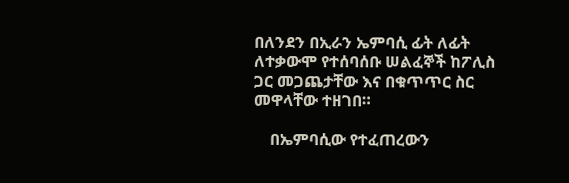በለንደን በኢራን ኤምባሲ ፊት ለፊት ለተቃውሞ የተሰባሰቡ ሠልፈኞች ከፖሊስ ጋር መጋጨታቸው እና በቁጥጥር ስር መዋላቸው ተዘገበ።

    በኤምባሲው የተፈጠረውን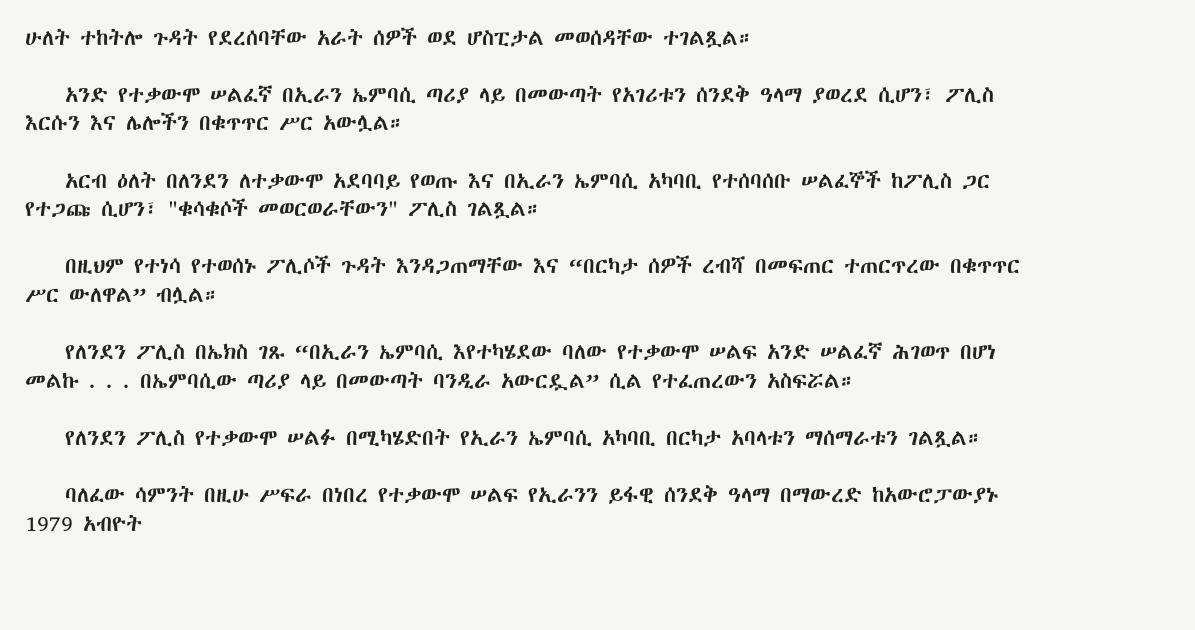ሁለት ተከትሎ ጉዳት የደረሰባቸው አራት ሰዎች ወደ ሆስፒታል መወሰዳቸው ተገልጿል።

    አንድ የተቃውሞ ሠልፈኛ በኢራን ኤምባሲ ጣሪያ ላይ በመውጣት የአገሪቱን ሰንደቅ ዓላማ ያወረደ ሲሆን፣ ፖሊስ እርሱን እና ሌሎችን በቁጥጥር ሥር አውሏል።

    አርብ ዕለት በለንደን ለተቃውሞ አደባባይ የወጡ እና በኢራን ኤምባሲ አካባቢ የተሰባሰቡ ሠልፈኞች ከፖሊስ ጋር የተጋጩ ሲሆን፣ "ቁሳቁሶች መወርወራቸውን" ፖሊስ ገልጿል።

    በዚህም የተነሳ የተወሰኑ ፖሊሶች ጉዳት እንዳጋጠማቸው እና “በርካታ ሰዎች ረብሻ በመፍጠር ተጠርጥረው በቁጥጥር ሥር ውለዋል” ብሏል።

    የለንደን ፖሊስ በኤክስ ገጹ “በኢራን ኤምባሲ እየተካሄደው ባለው የተቃውሞ ሠልፍ አንድ ሠልፈኛ ሕገወጥ በሆነ መልኩ . . . በኤምባሲው ጣሪያ ላይ በመውጣት ባንዲራ አውርዷል” ሲል የተፈጠረውን አስፍሯል።

    የለንደን ፖሊስ የተቃውሞ ሠልፉ በሚካሄድበት የኢራን ኤምባሲ አካባቢ በርካታ አባላቱን ማሰማራቱን ገልጿል።

    ባለፈው ሳምንት በዚሁ ሥፍራ በነበረ የተቃውሞ ሠልፍ የኢራንን ይፋዊ ሰንደቅ ዓላማ በማውረድ ከአውሮፓውያኑ 1979 አብዮት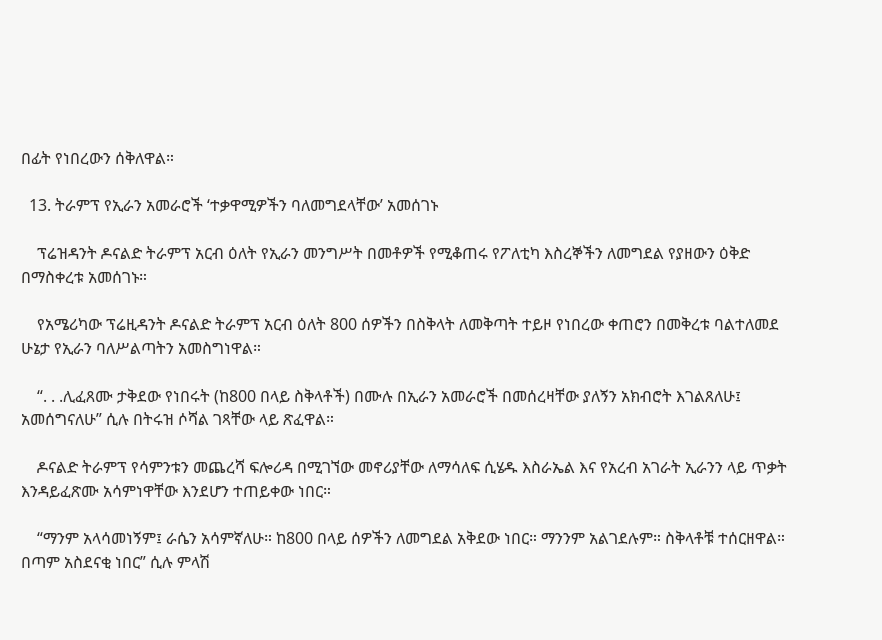በፊት የነበረውን ሰቅለዋል።

  13. ትራምፕ የኢራን አመራሮች ‘ተቃዋሚዎችን ባለመግደላቸው’ አመሰገኑ

    ፕሬዝዳንት ዶናልድ ትራምፕ አርብ ዕለት የኢራን መንግሥት በመቶዎች የሚቆጠሩ የፖለቲካ እስረኞችን ለመግደል የያዘውን ዕቅድ በማስቀረቱ አመሰገኑ።

    የአሜሪካው ፕሬዚዳንት ዶናልድ ትራምፕ አርብ ዕለት 800 ሰዎችን በስቅላት ለመቅጣት ተይዞ የነበረው ቀጠሮን በመቅረቱ ባልተለመደ ሁኔታ የኢራን ባለሥልጣትን አመስግነዋል።

    “. . .ሊፈጸሙ ታቅደው የነበሩት (ከ800 በላይ ስቅላቶች) በሙሉ በኢራን አመራሮች በመሰረዛቸው ያለኝን አክብሮት እገልጸለሁ፤ አመሰግናለሁ” ሲሉ በትሩዝ ሶሻል ገጻቸው ላይ ጽፈዋል።

    ዶናልድ ትራምፕ የሳምንቱን መጨረሻ ፍሎሪዳ በሚገኘው መኖሪያቸው ለማሳለፍ ሲሄዱ እስራኤል እና የአረብ አገራት ኢራንን ላይ ጥቃት እንዳይፈጽሙ አሳምነዋቸው እንደሆን ተጠይቀው ነበር።

    “ማንም አላሳመነኝም፤ ራሴን አሳምኛለሁ። ከ800 በላይ ሰዎችን ለመግደል አቅደው ነበር። ማንንም አልገደሉም። ስቅላቶቹ ተሰርዘዋል። በጣም አስደናቂ ነበር” ሲሉ ምላሽ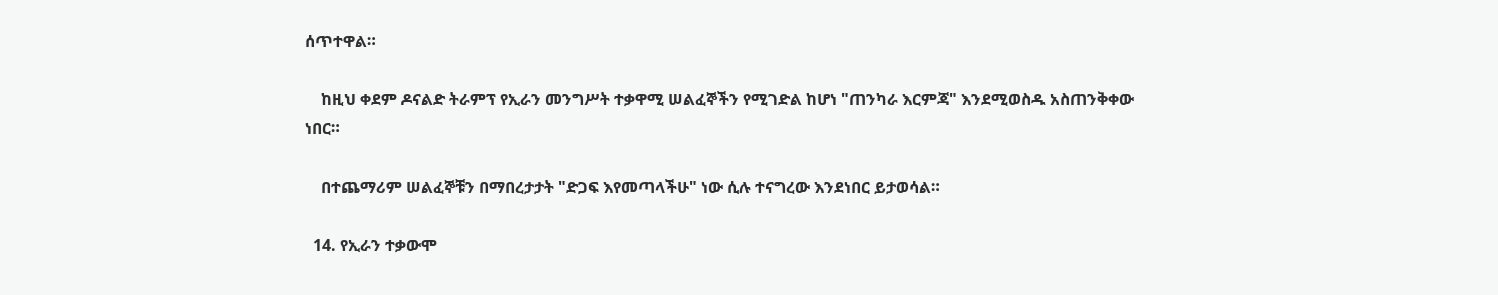ሰጥተዋል።

    ከዚህ ቀደም ዶናልድ ትራምፕ የኢራን መንግሥት ተቃዋሚ ሠልፈኞችን የሚገድል ከሆነ "ጠንካራ እርምጃ" እንደሚወስዱ አስጠንቅቀው ነበር።

    በተጨማሪም ሠልፈኞቹን በማበረታታት "ድጋፍ እየመጣላችሁ" ነው ሲሉ ተናግረው እንደነበር ይታወሳል።

  14. የኢራን ተቃውሞ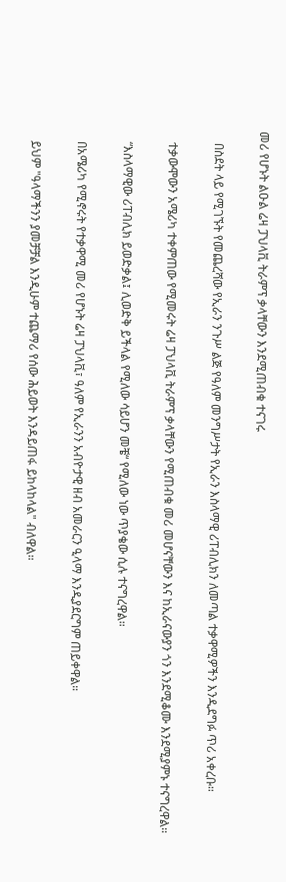መሪ የሆኑት ልዑል ሬዛ ፓህላቪ ትራምፕ ቃላቸውን እንደሚጠብቁ ተናገሩ

    በስደት ላይ የሚገኙት የመጨረሻው የኢራን ንጉሥ ልጅ የዓለም መንግሥታት የኢራን እስላማዊ ሪፐብሊክን ለመጣል ተቃዋሚዎችን እንዲደግፉ ጥሪ አቀረቡ።

    ተቃውሞውን አሜሪካ ተቀምጠው የሚመሩት ሬዛ ፓህላቪ ትራምፕ ቃላቸውን የሚጠብቁ መሪ መሆናቸውን እና ከኢራናውያን ጎን እንደሚቆሙ እንደሚያምኑ ተናግረዋል።

    “እስላማዊው ሪፐብሊክ ይወድቃል፤ ሊወድቅ ይችላል የሚለው ሳይሆን መቼ“ የሚለው ነው ጥያቄው ሲሉ ተናግረዋል።

    በአሜሪካ የሚኖሩት የተቃዋሚ መሪ የሆኑት ሬዛ ፓህላቪ፣ ዓለም የኢራንን አብዮታዊ ዘብ አመራርን ዒላማ እንዲያደርግም ጠይቀዋል።

    ይህም "ዓላማችንን ያመቻቻል እንዲሁም ተጨማሪ የሰው ሕይወት እንዳይጠፋ ይከላከላል" ብለዋል።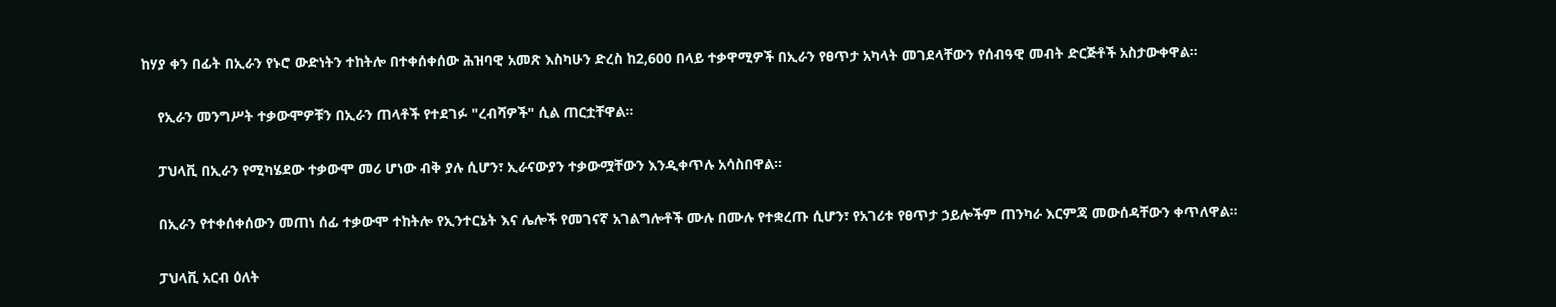ከሃያ ቀን በፊት በኢራን የኑሮ ውድነትን ተከትሎ በተቀሰቀሰው ሕዝባዊ አመጽ እስካሁን ድረስ ከ2,600 በላይ ተቃዋሚዎች በኢራን የፀጥታ አካላት መገደላቸውን የሰብዓዊ መብት ድርጅቶች አስታውቀዋል።

    የኢራን መንግሥት ተቃውሞዎቹን በኢራን ጠላቶች የተደገፉ "ረብሻዎች" ሲል ጠርቷቸዋል።

    ፓህላቪ በኢራን የሚካሄደው ተቃውሞ መሪ ሆነው ብቅ ያሉ ሲሆን፣ ኢራናውያን ተቃውሟቸውን እንዲቀጥሉ አሳስበዋል።

    በኢራን የተቀሰቀሰውን መጠነ ሰፊ ተቃውሞ ተከትሎ የኢንተርኔት እና ሌሎች የመገናኛ አገልግሎቶች ሙሉ በሙሉ የተቋረጡ ሲሆን፣ የአገሪቱ የፀጥታ ኃይሎችም ጠንካራ እርምጃ መውሰዳቸውን ቀጥለዋል።

    ፓህላቪ አርብ ዕለት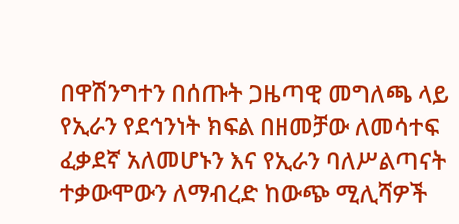በዋሽንግተን በሰጡት ጋዜጣዊ መግለጫ ላይ የኢራን የደኅንነት ክፍል በዘመቻው ለመሳተፍ ፈቃደኛ አለመሆኑን እና የኢራን ባለሥልጣናት ተቃውሞውን ለማብረድ ከውጭ ሚሊሻዎች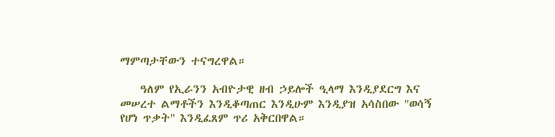ማምጣታቸውን ተናግረዋል።

    ዓለም የኢራንን አብዮታዊ ዘብ ኃይሎች ዒላማ እንዲያደርግ እና መሠረተ ልማቶችን እንዲቆጣጠር እንዲሁም እንዲያዝ አሳስበው "ወሳኝ የሆነ ጥቃት" እንዲፈጸም ጥሪ አቅርበዋል።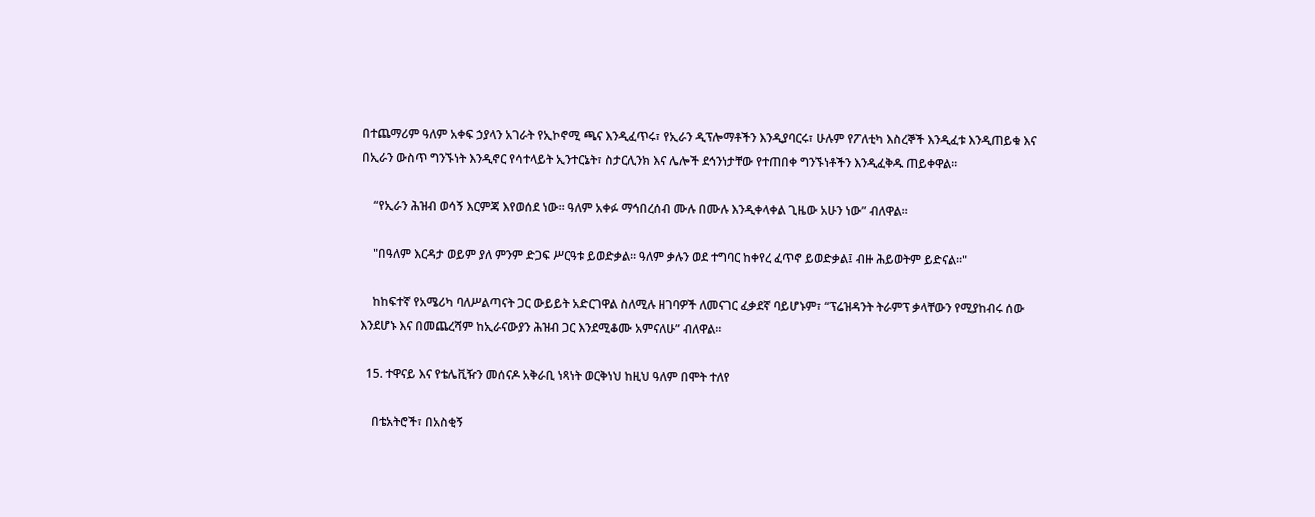በተጨማሪም ዓለም አቀፍ ኃያላን አገራት የኢኮኖሚ ጫና እንዲፈጥሩ፣ የኢራን ዲፕሎማቶችን እንዲያባርሩ፣ ሁሉም የፖለቲካ እስረኞች እንዲፈቱ እንዲጠይቁ እና በኢራን ውስጥ ግንኙነት እንዲኖር የሳተላይት ኢንተርኔት፣ ስታርሊንክ እና ሌሎች ደኅንነታቸው የተጠበቀ ግንኙነቶችን እንዲፈቅዱ ጠይቀዋል።

    “የኢራን ሕዝብ ወሳኝ እርምጃ እየወሰደ ነው። ዓለም አቀፉ ማኅበረሰብ ሙሉ በሙሉ እንዲቀላቀል ጊዜው አሁን ነው” ብለዋል።

    "በዓለም እርዳታ ወይም ያለ ምንም ድጋፍ ሥርዓቱ ይወድቃል። ዓለም ቃሉን ወደ ተግባር ከቀየረ ፈጥኖ ይወድቃል፤ ብዙ ሕይወትም ይድናል።"

    ከከፍተኛ የአሜሪካ ባለሥልጣናት ጋር ውይይት አድርገዋል ስለሚሉ ዘገባዎች ለመናገር ፈቃደኛ ባይሆኑም፣ “ፕሬዝዳንት ትራምፕ ቃላቸውን የሚያከብሩ ሰው እንደሆኑ እና በመጨረሻም ከኢራናውያን ሕዝብ ጋር እንደሚቆሙ አምናለሁ” ብለዋል።

  15. ተዋናይ እና የቴሌቪዥን መሰናዶ አቅራቢ ነጻነት ወርቅነህ ከዚህ ዓለም በሞት ተለየ

    በቴአትሮች፣ በአስቂኝ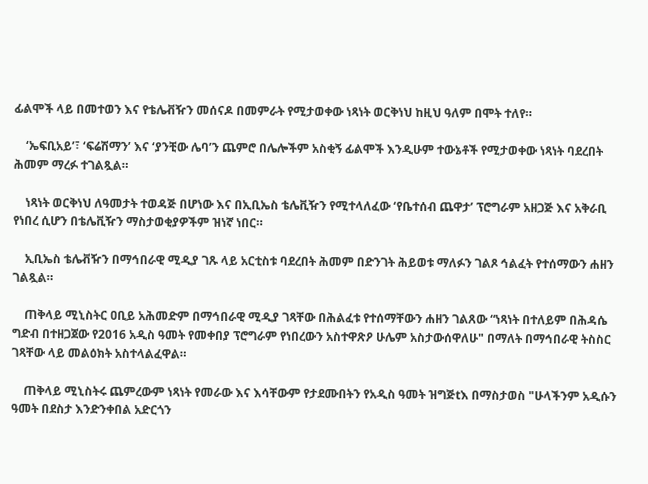ፊልሞች ላይ በመተወን እና የቴሌቭዥን መሰናዶ በመምራት የሚታወቀው ነጻነት ወርቅነህ ከዚህ ዓለም በሞት ተለየ።

    ‘ኤፍቢአይ’፣ ‘ፍሬሽማን’ እና ‘ያንቺው ሌባ’ን ጨምሮ በሌሎችም አስቂኝ ፊልሞች እንዲሁም ተውኔቶች የሚታወቀው ነጻነት ባደረበት ሕመም ማረፉ ተገልጿል።

    ነጻነት ወርቅነህ ለዓመታት ተወዳጅ በሆነው እና በኢቢኤስ ቴሌቪዥን የሚተላለፈው ‘የቤተሰብ ጨዋታ’ ፕሮግራም አዘጋጅ እና አቅራቢ የነበረ ሲሆን በቴሌቪዥን ማስታወቂያዎችም ዝነኛ ነበር።

    ኢቢኤስ ቴሌቭዥን በማኅበራዊ ሚዲያ ገጹ ላይ አርቲስቱ ባደረበት ሕመም በድንገት ሕይወቱ ማለፉን ገልጾ ኅልፈት የተሰማውን ሐዘን ገልጿል።

    ጠቅላይ ሚኒስትር ዐቢይ አሕመድም በማኅበራዊ ሚዲያ ገጻቸው በሕልፈቱ የተሰማቸውን ሐዘን ገልጸው “ነጻነት በተለይም በሕዳሴ ግድብ በተዘጋጀው የ2016 አዲስ ዓመት የመቀበያ ፕሮግራም የነበረውን አስተዋጽዖ ሁሌም አስታውሰዋለሁ" በማለት በማኅበራዊ ትስስር ገጻቸው ላይ መልዕክት አስተላልፈዋል።

    ጠቅላይ ሚኒስትሩ ጨምረውም ነጻነት የመራው እና እሳቸውም የታደሙበትን የአዲስ ዓመት ዝግጅtእ በማስታወስ "ሁላችንም አዲሱን ዓመት በደስታ እንድንቀበል አድርጎን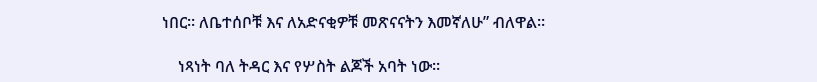ነበር። ለቤተሰቦቹ እና ለአድናቂዎቹ መጽናናትን እመኛለሁ” ብለዋል።

    ነጻነት ባለ ትዳር እና የሦስት ልጆች አባት ነው።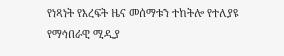የነጻነት የእረፍት ዜና መሰማቱን ተከትሎ የተለያዩ የማኅበራዊ ሚዲያ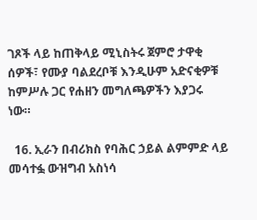ገጾች ላይ ከጠቅላይ ሚኒስትሩ ጀምሮ ታዋቂ ሰዎች፣ የሙያ ባልደረቦቹ እንዲሁም አድናቂዎቹ ከምሥሉ ጋር የሐዘን መግለጫዎችን እያጋሩ ነው።

  16. ኢራን በብሪክስ የባሕር ኃይል ልምምድ ላይ መሳተፏ ውዝግብ አስነሳ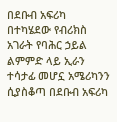በደቡብ አፍሪካ በተካሄደው የብሪክስ አገራት የባሕር ኃይል ልምምድ ላይ ኢራን ተሳታፊ መሆኗ አሜሪካንን ሲያስቆጣ በደቡብ አፍሪካ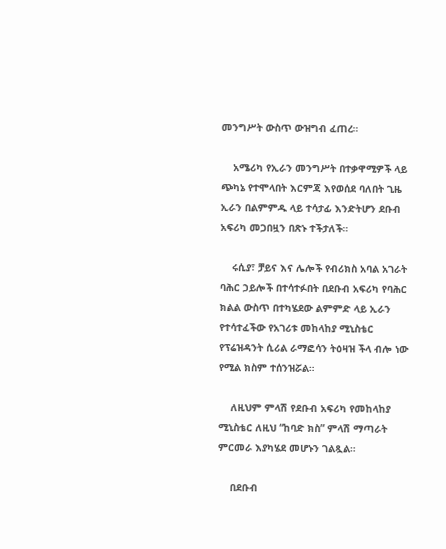መንግሥት ውስጥ ውዝግብ ፈጠረ።

    አሜሪካ የኢራን መንግሥት በተቃዋሚዎች ላይ ጭካኔ የተሞላበት እርምጃ እየወሰደ ባለበት ጊዜ ኢራን በልምምዱ ላይ ተሳታፊ እንድትሆን ደቡብ አፍሪካ መጋበዟን በጽኑ ተችታለች።

    ሩሲያ፣ ቻይና እና ሌሎች የብሪክስ አባል አገራት ባሕር ኃይሎች በተሳተፉበት በደቡብ አፍሪካ የባሕር ክልል ውስጥ በተካሄደው ልምምድ ላይ ኢራን የተሳተፈችው የአገሪቱ መከላከያ ሚኒስቴር የፕሬዝዳንት ሲሪል ራማፎሳን ትዕዛዝ ችላ ብሎ ነው የሚል ክስም ተሰንዝሯል።

    ለዚህም ምላሽ የደቡብ አፍሪካ የመከላከያ ሚኒስቴር ለዚህ “ከባድ ክስ” ምላሽ ማጣራት ምርመራ እያካሄደ መሆኑን ገልጿል።

    በደቡብ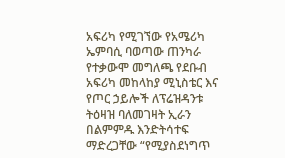አፍሪካ የሚገኘው የአሜሪካ ኤምባሲ ባወጣው ጠንካራ የተቃውሞ መግለጫ የደቡብ አፍሪካ መከላከያ ሚኒስቴር እና የጦር ኃይሎች ለፕሬዝዳንቱ ትዕዛዝ ባለመገዛት ኢራን በልምምዱ እንድትሳተፍ ማድረጋቸው “የሚያስደነግጥ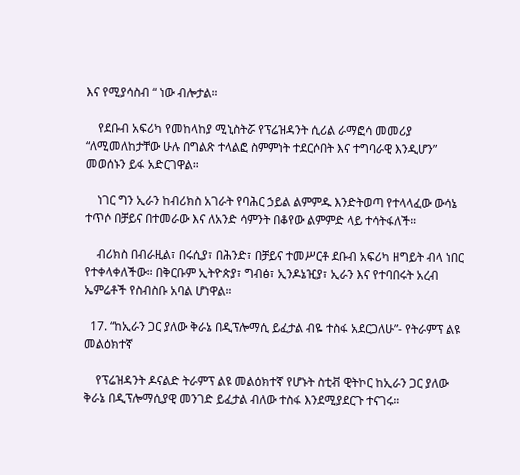እና የሚያሳስብ “ ነው ብሎታል።

    የደቡብ አፍሪካ የመከላከያ ሚኒስትሯ የፕሬዝዳንት ሲሪል ራማፎሳ መመሪያ “ለሚመለከታቸው ሁሉ በግልጽ ተላልፎ ስምምነት ተደርሶበት እና ተግባራዊ እንዲሆን” መወሰኑን ይፋ አድርገዋል።

    ነገር ግን ኢራን ከብሪክስ አገራት የባሕር ኃይል ልምምዱ እንድትወጣ የተላላፈው ውሳኔ ተጥሶ በቻይና በተመራው እና ለአንድ ሳምንት በቆየው ልምምድ ላይ ተሳትፋለች።

    ብሪክስ በብራዚል፣ በሩሲያ፣ በሕንድ፣ በቻይና ተመሥርቶ ደቡብ አፍሪካ ዘግይት ብላ ነበር የተቀላቀለችው። በቅርቡም ኢትዮጵያ፣ ግብፅ፣ ኢንዶኔዢያ፣ ኢራን እና የተባበሩት አረብ ኤምሬቶች የስብስቡ አባል ሆነዋል።

  17. “ከኢራን ጋር ያለው ቅራኔ በዲፕሎማሲ ይፈታል ብዬ ተስፋ አደርጋለሁ”- የትራምፕ ልዩ መልዕክተኛ

    የፕሬዝዳንት ዶናልድ ትራምፕ ልዩ መልዕክተኛ የሆኑት ስቲቭ ዊትኮር ከኢራን ጋር ያለው ቅራኔ በዲፕሎማሲያዊ መንገድ ይፈታል ብለው ተስፋ እንደሚያደርጉ ተናገሩ።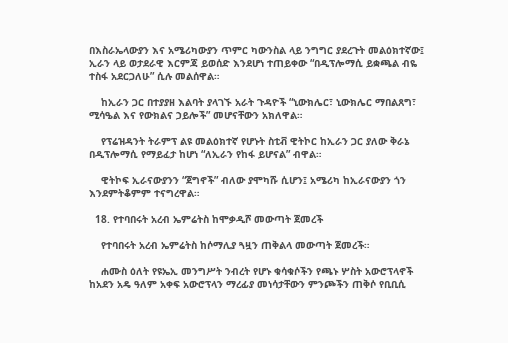በእስራኤላውያን እና አሜሪካውያን ጥምር ካውንስል ላይ ንግግር ያደረጉት መልዕክተኛው፤ ኢራን ላይ ወታደራዊ እርምጃ ይወሰድ እንደሆነ ተጠይቀው “በዲፕሎማሲ ይቋጫል ብዬ ተስፋ አደርጋለሁ” ሲሉ መልሰዋል።

    ከኢራን ጋር በተያያዘ እልባት ያላገኙ አራት ጉዳዮች “ኒውክሌር፣ ኒውክሌር ማበልጸግ፣ ሚሳዔል እና የውክልና ኃይሎች” መሆናቸውን አክለዋል።

    የፕሬዝዳንት ትራምፕ ልዩ መልዕክተኛ የሆኑት ስቲቭ ዊትኮር ከኢራን ጋር ያለው ቅራኔ በዲፕሎማሲ የማይፈታ ከሆነ “ለኢራን የከፋ ይሆናል” ብዋል።

    ዊትኮፍ ኢራናውያንን “ጀግኖች” ብለው ያሞካሹ ሲሆን፤ አሜሪካ ከኢራናውያን ጎን እንደምትቆምም ተናግረዋል።

  18. የተባበሩት አረብ ኤምሬትስ ከሞቃዲሾ መውጣት ጀመረች

    የተባበሩት አረብ ኤምሬትስ ከሶማሊያ ጓዟን ጠቅልላ መውጣት ጀመረች።

    ሐሙስ ዕለት የዩኤኢ መንግሥት ንብረት የሆኑ ቁሳቁሶችን የጫኑ ሦስት አውሮፕላኖች ከአደን አዴ ዓለም አቀፍ አውሮፕላን ማረፊያ መነሳታቸውን ምንጮችን ጠቅሶ የቢቢሲ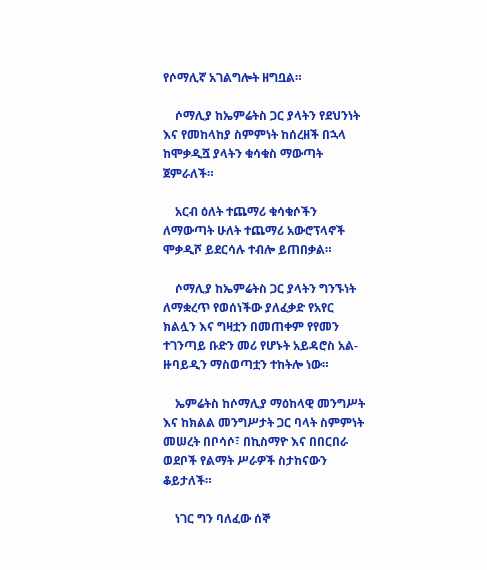የሶማሊኛ አገልግሎት ዘግቧል።

    ሶማሊያ ከኤምሬትስ ጋር ያላትን የደህንነት እና የመከላከያ ስምምነት ከሰረዘች በኋላ ከሞቃዲሿ ያላትን ቁሳቁስ ማውጣት ጀምራለች።

    አርብ ዕለት ተጨማሪ ቁሳቁሶችን ለማውጣት ሁለት ተጨማሪ አውሮፕላኖች ሞቃዲሾ ይደርሳሉ ተብሎ ይጠበቃል።

    ሶማሊያ ከኤምሬትስ ጋር ያላትን ግንኙነት ለማቋረጥ የወሰነችው ያለፈቃድ የአየር ክልሏን እና ግዛቷን በመጠቀም የየመን ተገንጣይ ቡድን መሪ የሆኑት አይዳሮስ አል-ዙባይዲን ማስወጣቷን ተከትሎ ነው።

    ኤምሬትስ ከሶማሊያ ማዕከላዊ መንግሥት እና ከክልል መንግሥታት ጋር ባላት ስምምነት መሠረት በቦሳሶ፣ በኪስማዮ እና በበርበራ ወደቦች የልማት ሥራዎች ስታከናውን ቆይታለች።

    ነገር ግን ባለፈው ሰኞ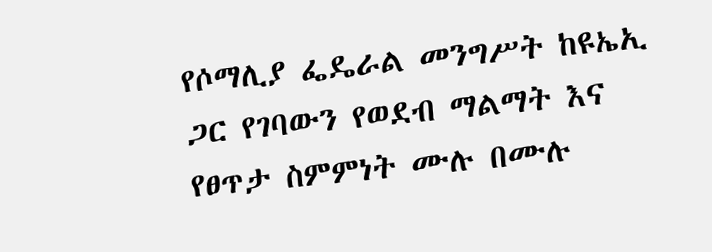የሶማሊያ ፌዴራል መንግሥት ከዩኤኢ ጋር የገባውን የወደብ ማልማት እና የፀጥታ ስምምነት ሙሉ በሙሉ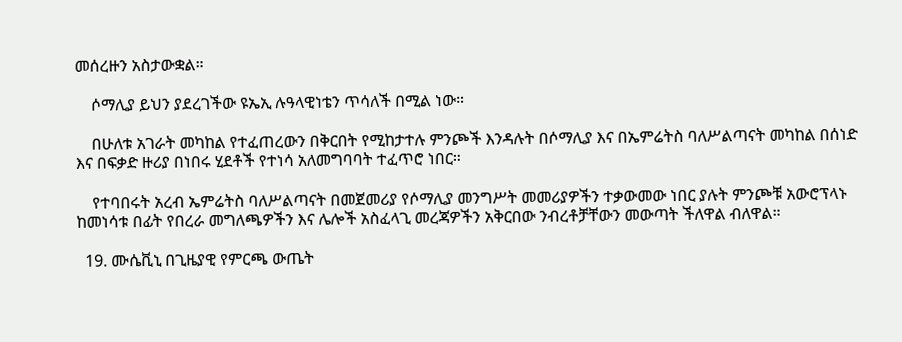መሰረዙን አስታውቋል።

    ሶማሊያ ይህን ያደረገችው ዩኤኢ ሉዓላዊነቴን ጥሳለች በሚል ነው።

    በሁለቱ አገራት መካከል የተፈጠረውን በቅርበት የሚከታተሉ ምንጮች እንዳሉት በሶማሊያ እና በኤምሬትስ ባለሥልጣናት መካከል በሰነድ እና በፍቃድ ዙሪያ በነበሩ ሂደቶች የተነሳ አለመግባባት ተፈጥሮ ነበር።

    የተባበሩት አረብ ኤምሬትስ ባለሥልጣናት በመጀመሪያ የሶማሊያ መንግሥት መመሪያዎችን ተቃውመው ነበር ያሉት ምንጮቹ አውሮፕላኑ ከመነሳቱ በፊት የበረራ መግለጫዎችን እና ሌሎች አስፈላጊ መረጃዎችን አቅርበው ንብረቶቻቸውን መውጣት ችለዋል ብለዋል።

  19. ሙሴቪኒ በጊዜያዊ የምርጫ ውጤት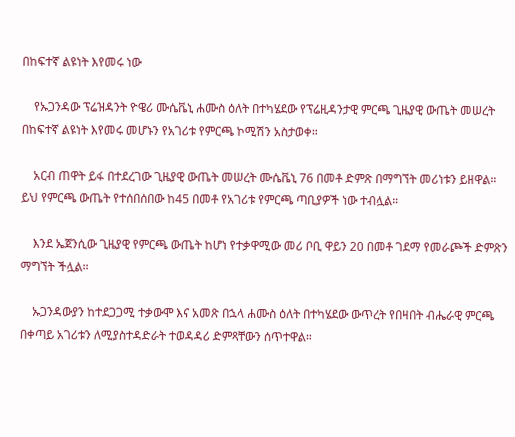በከፍተኛ ልዩነት እየመሩ ነው

    የኡጋንዳው ፕሬዝዳንት ዮዌሪ ሙሴቬኒ ሐሙስ ዕለት በተካሄደው የፕሬዚዳንታዊ ምርጫ ጊዜያዊ ውጤት መሠረት በከፍተኛ ልዩነት እየመሩ መሆኑን የአገሪቱ የምርጫ ኮሚሽን አስታወቀ።

    አርብ ጠዋት ይፋ በተደረገው ጊዜያዊ ውጤት መሠረት ሙሴቬኒ 76 በመቶ ድምጽ በማግኘት መሪነቱን ይዘዋል። ይህ የምርጫ ውጤት የተሰበሰበው ከ45 በመቶ የአገሪቱ የምርጫ ጣቢያዎች ነው ተብሏል።

    እንደ ኤጀንሲው ጊዜያዊ የምርጫ ውጤት ከሆነ የተቃዋሚው መሪ ቦቢ ዋይን 20 በመቶ ገደማ የመራጮች ድምጽን ማግኘት ችሏል።

    ኡጋንዳውያን ከተደጋጋሚ ተቃውሞ እና አመጽ በኋላ ሐሙስ ዕለት በተካሄደው ውጥረት የበዛበት ብሔራዊ ምርጫ በቀጣይ አገሪቱን ለሚያስተዳድራት ተወዳዳሪ ድምጻቸውን ሰጥተዋል።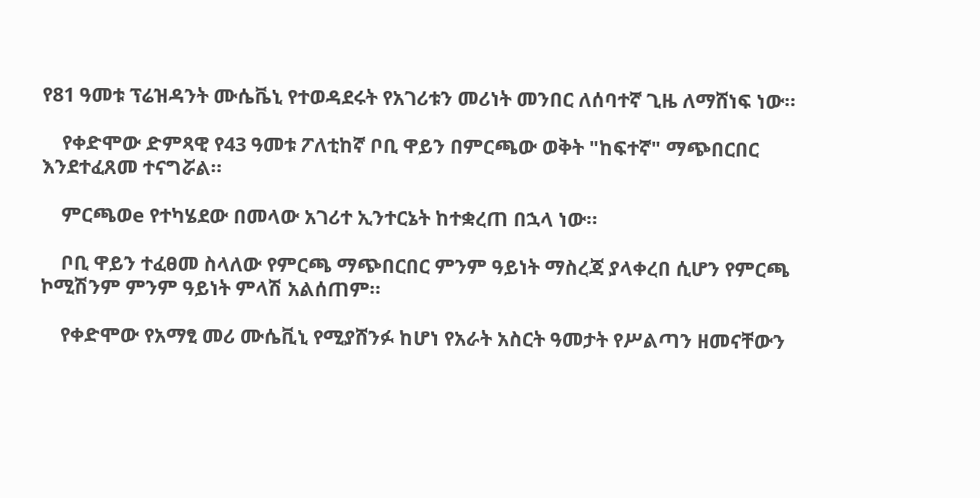የ81 ዓመቱ ፕሬዝዳንት ሙሴቬኒ የተወዳደሩት የአገሪቱን መሪነት መንበር ለሰባተኛ ጊዜ ለማሸነፍ ነው።

    የቀድሞው ድምጻዊ የ43 ዓመቱ ፖለቲከኛ ቦቢ ዋይን በምርጫው ወቅት "ከፍተኛ" ማጭበርበር እንደተፈጸመ ተናግሯል።

    ምርጫወe የተካሄደው በመላው አገሪተ ኢንተርኔት ከተቋረጠ በኋላ ነው።

    ቦቢ ዋይን ተፈፀመ ስላለው የምርጫ ማጭበርበር ምንም ዓይነት ማስረጃ ያላቀረበ ሲሆን የምርጫ ኮሚሽንም ምንም ዓይነት ምላሽ አልሰጠም።

    የቀድሞው የአማፂ መሪ ሙሴቪኒ የሚያሸንፉ ከሆነ የአራት አስርት ዓመታት የሥልጣን ዘመናቸውን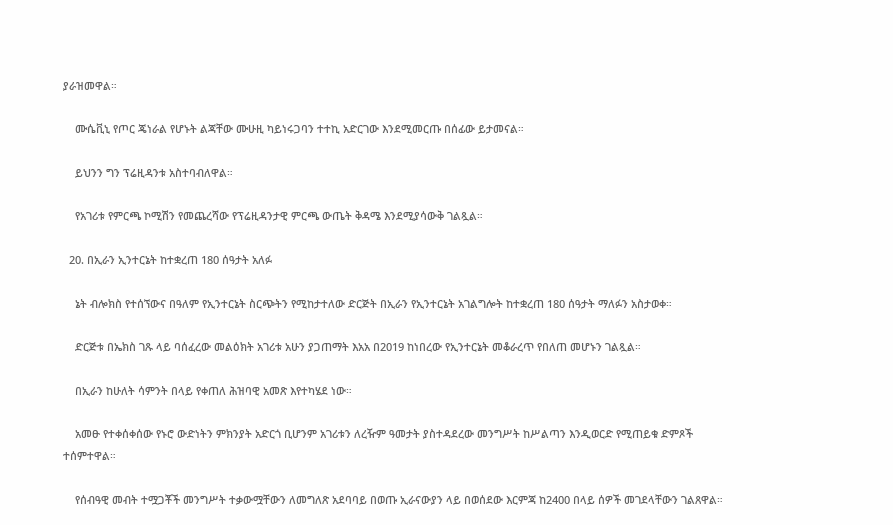ያራዝመዋል።

    ሙሴቪኒ የጦር ጄነራል የሆኑት ልጃቸው ሙሁዚ ካይነሩጋባን ተተኪ አድርገው እንደሚመርጡ በሰፊው ይታመናል።

    ይህንን ግን ፕሬዚዳንቱ አስተባብለዋል።

    የአገሪቱ የምርጫ ኮሚሽን የመጨረሻው የፕሬዚዳንታዊ ምርጫ ውጤት ቅዳሜ እንደሚያሳውቅ ገልጿል።

  20. በኢራን ኢንተርኔት ከተቋረጠ 180 ሰዓታት አለፉ

    ኔት ብሎክስ የተሰኘውና በዓለም የኢንተርኔት ስርጭትን የሚከታተለው ድርጅት በኢራን የኢንተርኔት አገልግሎት ከተቋረጠ 180 ሰዓታት ማለፉን አስታወቀ።

    ድርጅቱ በኤክስ ገጹ ላይ ባሰፈረው መልዕክት አገሪቱ አሁን ያጋጠማት እአአ በ2019 ከነበረው የኢንተርኔት መቆራረጥ የበለጠ መሆኑን ገልጿል።

    በኢራን ከሁለት ሳምንት በላይ የቀጠለ ሕዝባዊ አመጽ እየተካሄደ ነው።

    አመፁ የተቀሰቀሰው የኑሮ ውድነትን ምክንያት አድርጎ ቢሆንም አገሪቱን ለረዥም ዓመታት ያስተዳደረው መንግሥት ከሥልጣን እንዲወርድ የሚጠይቁ ድምጾች ተሰምተዋል።

    የሰብዓዊ መብት ተሟጋቾች መንግሥት ተቃውሟቸውን ለመግለጽ አደባባይ በወጡ ኢራናውያን ላይ በወሰደው እርምጃ ከ2400 በላይ ሰዎች መገደላቸውን ገልጸዋል።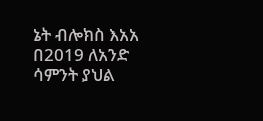ኔት ብሎክስ እአአ በ2019 ለአንድ ሳምንት ያህል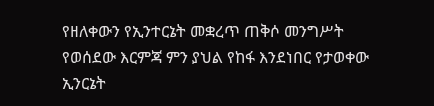የዘለቀውን የኢንተርኔት መቋረጥ ጠቅሶ መንግሥት የወሰደው እርምጃ ምን ያህል የከፋ እንደነበር የታወቀው ኢንርኔት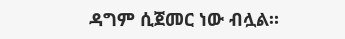ዳግም ሲጀመር ነው ብሏል።